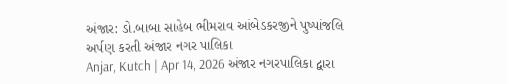અંજાર: ડો.બાબા સાહેબ ભીમરાવ આંબેડકરજીને પુષ્પાંજલિ અર્પણ કરતી અંજાર નગર પાલિકા
Anjar, Kutch | Apr 14, 2026 અંજાર નગરપાલિકા દ્વારા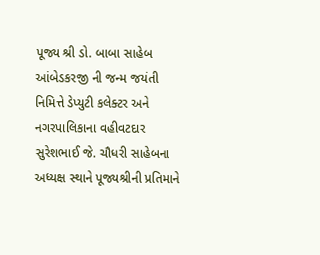પૂજ્ય શ્રી ડો. બાબા સાહેબ આંબેડકરજી ની જન્મ જયંતી નિમિત્તે ડેપ્યુટી કલેક્ટર અને નગરપાલિકાના વહીવટદાર સુરેશભાઈ જે. ચૌધરી સાહેબના અધ્યક્ષ સ્થાને પૂજ્યશ્રીની પ્રતિમાને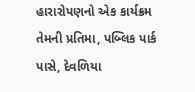હારારોપણનો એક કાર્યક્રમ તેમની પ્રતિમા, પબ્લિક પાર્ક પાસે, દેવળિયા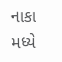નાકા મધ્યે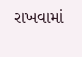રાખવામાં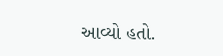આવ્યો હતો.